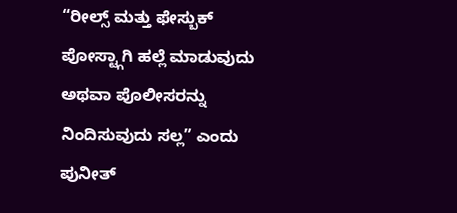“ರೀಲ್ಸ್ ಮತ್ತು ಫೇಸ್ಬುಕ್ ಪೋಸ್ಟ್ಗಾಗಿ ಹಲ್ಲೆ ಮಾಡುವುದು ಅಥವಾ ಪೊಲೀಸರನ್ನು ನಿಂದಿಸುವುದು ಸಲ್ಲ” ಎಂದು ಪುನೀತ್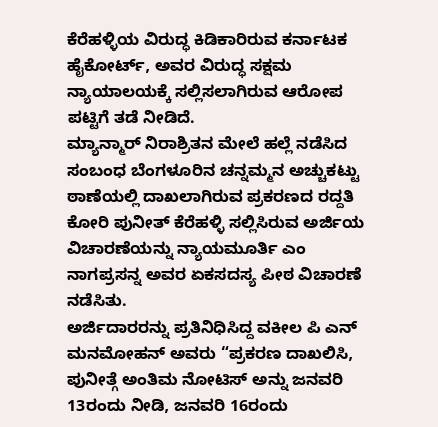ಕೆರೆಹಳ್ಳಿಯ ವಿರುದ್ಧ ಕಿಡಿಕಾರಿರುವ ಕರ್ನಾಟಕ ಹೈಕೋರ್ಟ್, ಅವರ ವಿರುದ್ಧ ಸಕ್ಷಮ ನ್ಯಾಯಾಲಯಕ್ಕೆ ಸಲ್ಲಿಸಲಾಗಿರುವ ಆರೋಪ ಪಟ್ಟಿಗೆ ತಡೆ ನೀಡಿದೆ.
ಮ್ಯಾನ್ಮಾರ್ ನಿರಾಶ್ರಿತನ ಮೇಲೆ ಹಲ್ಲೆ ನಡೆಸಿದ ಸಂಬಂಧ ಬೆಂಗಳೂರಿನ ಚನ್ನಮ್ಮನ ಅಚ್ಚುಕಟ್ಟು ಠಾಣೆಯಲ್ಲಿ ದಾಖಲಾಗಿರುವ ಪ್ರಕರಣದ ರದ್ದತಿ ಕೋರಿ ಪುನೀತ್ ಕೆರೆಹಳ್ಳಿ ಸಲ್ಲಿಸಿರುವ ಅರ್ಜಿಯ ವಿಚಾರಣೆಯನ್ನು ನ್ಯಾಯಮೂರ್ತಿ ಎಂ ನಾಗಪ್ರಸನ್ನ ಅವರ ಏಕಸದಸ್ಯ ಪೀಠ ವಿಚಾರಣೆ ನಡೆಸಿತು.
ಅರ್ಜಿದಾರರನ್ನು ಪ್ರತಿನಿಧಿಸಿದ್ದ ವಕೀಲ ಪಿ ಎನ್ ಮನಮೋಹನ್ ಅವರು “ಪ್ರಕರಣ ದಾಖಲಿಸಿ, ಪುನೀತ್ಗೆ ಅಂತಿಮ ನೋಟಿಸ್ ಅನ್ನು ಜನವರಿ 13ರಂದು ನೀಡಿ, ಜನವರಿ 16ರಂದು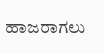ಹಾಜರಾಗಲು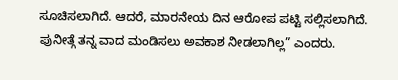ಸೂಚಿಸಲಾಗಿದೆ. ಆದರೆ, ಮಾರನೇಯ ದಿನ ಆರೋಪ ಪಟ್ಟಿ ಸಲ್ಲಿಸಲಾಗಿದೆ. ಪುನೀತ್ಗೆ ತನ್ನ ವಾದ ಮಂಡಿಸಲು ಅವಕಾಶ ನೀಡಲಾಗಿಲ್ಲ” ಎಂದರು.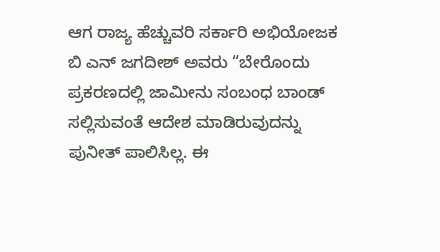ಆಗ ರಾಜ್ಯ ಹೆಚ್ಚುವರಿ ಸರ್ಕಾರಿ ಅಭಿಯೋಜಕ ಬಿ ಎನ್ ಜಗದೀಶ್ ಅವರು “ಬೇರೊಂದು ಪ್ರಕರಣದಲ್ಲಿ ಜಾಮೀನು ಸಂಬಂಧ ಬಾಂಡ್ ಸಲ್ಲಿಸುವಂತೆ ಆದೇಶ ಮಾಡಿರುವುದನ್ನು ಪುನೀತ್ ಪಾಲಿಸಿಲ್ಲ. ಈ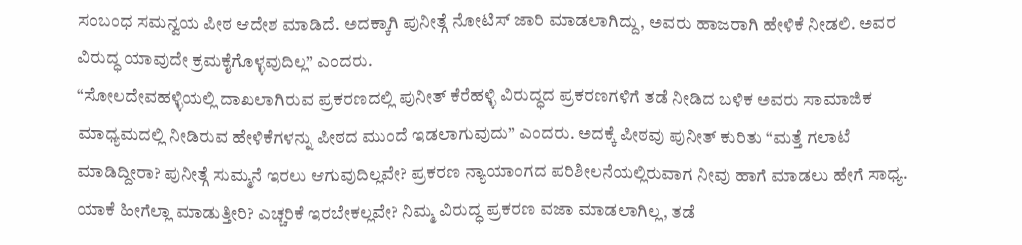ಸಂಬಂಧ ಸಮನ್ವಯ ಪೀಠ ಆದೇಶ ಮಾಡಿದೆ. ಅದಕ್ಕಾಗಿ ಪುನೀತ್ಗೆ ನೋಟಿಸ್ ಜಾರಿ ಮಾಡಲಾಗಿದ್ದು, ಅವರು ಹಾಜರಾಗಿ ಹೇಳಿಕೆ ನೀಡಲಿ. ಅವರ ವಿರುದ್ಧ ಯಾವುದೇ ಕ್ರಮಕೈಗೊಳ್ಳವುದಿಲ್ಲ” ಎಂದರು.
“ಸೋಲದೇವಹಳ್ಳಿಯಲ್ಲಿ ದಾಖಲಾಗಿರುವ ಪ್ರಕರಣದಲ್ಲಿ ಪುನೀತ್ ಕೆರೆಹಳ್ಳಿ ವಿರುದ್ಧದ ಪ್ರಕರಣಗಳಿಗೆ ತಡೆ ನೀಡಿದ ಬಳಿಕ ಅವರು ಸಾಮಾಜಿಕ ಮಾಧ್ಯಮದಲ್ಲಿ ನೀಡಿರುವ ಹೇಳಿಕೆಗಳನ್ನು ಪೀಠದ ಮುಂದೆ ಇಡಲಾಗುವುದು” ಎಂದರು. ಅದಕ್ಕೆ ಪೀಠವು ಪುನೀತ್ ಕುರಿತು “ಮತ್ತೆ ಗಲಾಟೆ ಮಾಡಿದ್ದೀರಾ? ಪುನೀತ್ಗೆ ಸುಮ್ಮನೆ ಇರಲು ಆಗುವುದಿಲ್ಲವೇ? ಪ್ರಕರಣ ನ್ಯಾಯಾಂಗದ ಪರಿಶೀಲನೆಯಲ್ಲಿರುವಾಗ ನೀವು ಹಾಗೆ ಮಾಡಲು ಹೇಗೆ ಸಾಧ್ಯ. ಯಾಕೆ ಹೀಗೆಲ್ಲಾ ಮಾಡುತ್ತೀರಿ? ಎಚ್ಚರಿಕೆ ಇರಬೇಕಲ್ಲವೇ? ನಿಮ್ಮ ವಿರುದ್ಧ ಪ್ರಕರಣ ವಜಾ ಮಾಡಲಾಗಿಲ್ಲ, ತಡೆ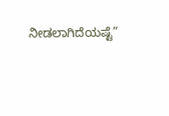ನೀಡಲಾಗಿದೆಯಷ್ಟೆ”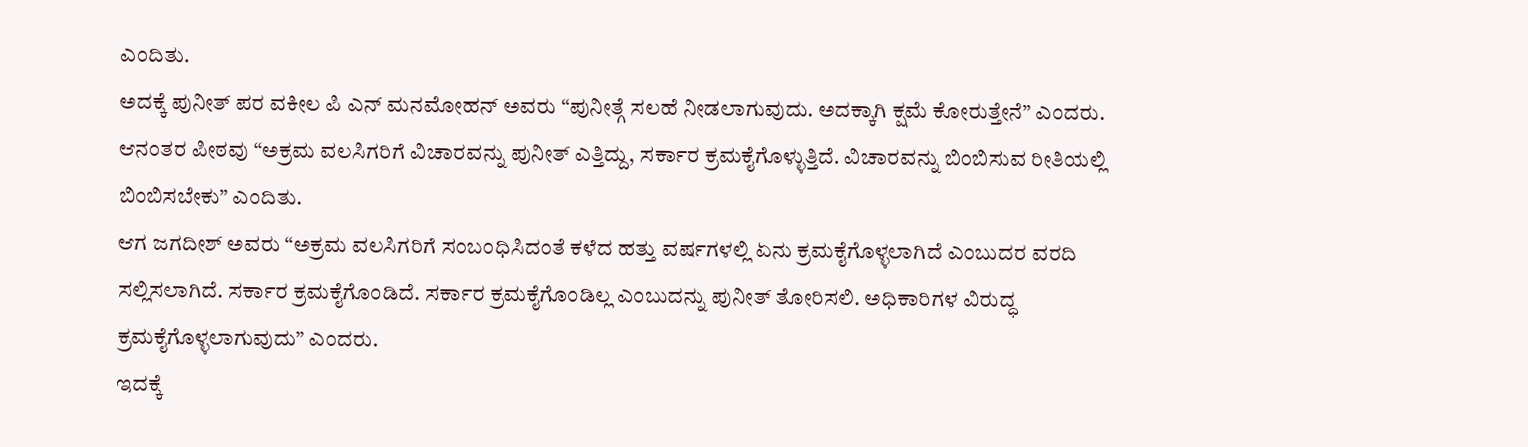ಎಂದಿತು.
ಅದಕ್ಕೆ ಪುನೀತ್ ಪರ ವಕೀಲ ಪಿ ಎನ್ ಮನಮೋಹನ್ ಅವರು “ಪುನೀತ್ಗೆ ಸಲಹೆ ನೀಡಲಾಗುವುದು. ಅದಕ್ಕಾಗಿ ಕ್ಷಮೆ ಕೋರುತ್ತೇನೆ” ಎಂದರು.
ಆನಂತರ ಪೀಠವು “ಅಕ್ರಮ ವಲಸಿಗರಿಗೆ ವಿಚಾರವನ್ನು ಪುನೀತ್ ಎತ್ತಿದ್ದು, ಸರ್ಕಾರ ಕ್ರಮಕೈಗೊಳ್ಳುತ್ತಿದೆ. ವಿಚಾರವನ್ನು ಬಿಂಬಿಸುವ ರೀತಿಯಲ್ಲಿ ಬಿಂಬಿಸಬೇಕು” ಎಂದಿತು.
ಆಗ ಜಗದೀಶ್ ಅವರು “ಅಕ್ರಮ ವಲಸಿಗರಿಗೆ ಸಂಬಂಧಿಸಿದಂತೆ ಕಳೆದ ಹತ್ತು ವರ್ಷಗಳಲ್ಲಿ ಏನು ಕ್ರಮಕೈಗೊಳ್ಳಲಾಗಿದೆ ಎಂಬುದರ ವರದಿ ಸಲ್ಲಿಸಲಾಗಿದೆ. ಸರ್ಕಾರ ಕ್ರಮಕೈಗೊಂಡಿದೆ. ಸರ್ಕಾರ ಕ್ರಮಕೈಗೊಂಡಿಲ್ಲ ಎಂಬುದನ್ನು ಪುನೀತ್ ತೋರಿಸಲಿ. ಅಧಿಕಾರಿಗಳ ವಿರುದ್ಧ ಕ್ರಮಕೈಗೊಳ್ಳಲಾಗುವುದು” ಎಂದರು.
ಇದಕ್ಕೆ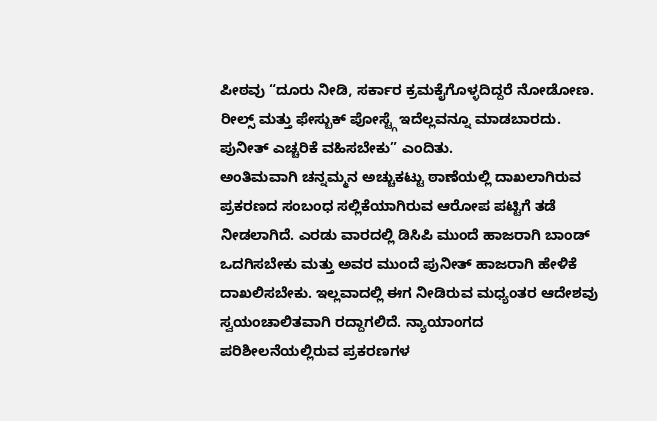ಪೀಠವು “ದೂರು ನೀಡಿ, ಸರ್ಕಾರ ಕ್ರಮಕೈಗೊಳ್ಳದಿದ್ದರೆ ನೋಡೋಣ. ರೀಲ್ಸ್ ಮತ್ತು ಫೇಸ್ಬುಕ್ ಪೋಸ್ಟ್ಗೆ ಇದೆಲ್ಲವನ್ನೂ ಮಾಡಬಾರದು. ಪುನೀತ್ ಎಚ್ಚರಿಕೆ ವಹಿಸಬೇಕು” ಎಂದಿತು.
ಅಂತಿಮವಾಗಿ ಚನ್ನಮ್ಮನ ಅಚ್ಚುಕಟ್ಟು ಠಾಣೆಯಲ್ಲಿ ದಾಖಲಾಗಿರುವ ಪ್ರಕರಣದ ಸಂಬಂಧ ಸಲ್ಲಿಕೆಯಾಗಿರುವ ಆರೋಪ ಪಟ್ಟಿಗೆ ತಡೆ ನೀಡಲಾಗಿದೆ. ಎರಡು ವಾರದಲ್ಲಿ ಡಿಸಿಪಿ ಮುಂದೆ ಹಾಜರಾಗಿ ಬಾಂಡ್ ಒದಗಿಸಬೇಕು ಮತ್ತು ಅವರ ಮುಂದೆ ಪುನೀತ್ ಹಾಜರಾಗಿ ಹೇಳಿಕೆ ದಾಖಲಿಸಬೇಕು. ಇಲ್ಲವಾದಲ್ಲಿ ಈಗ ನೀಡಿರುವ ಮಧ್ಯಂತರ ಆದೇಶವು ಸ್ವಯಂಚಾಲಿತವಾಗಿ ರದ್ದಾಗಲಿದೆ. ನ್ಯಾಯಾಂಗದ ಪರಿಶೀಲನೆಯಲ್ಲಿರುವ ಪ್ರಕರಣಗಳ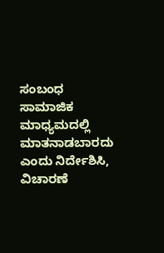ಸಂಬಂಧ ಸಾಮಾಜಿಕ ಮಾಧ್ಯಮದಲ್ಲಿ ಮಾತನಾಡಬಾರದು ಎಂದು ನಿರ್ದೇಶಿಸಿ, ವಿಚಾರಣೆ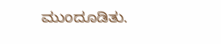ಮುಂದೂಡಿತು.